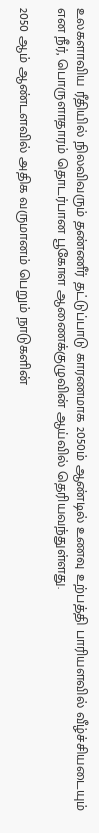உலகளாவிய ரீதியில் நிலவிவரும் தண்ணீர் தட்டுப்பாடு காரணமாக 2050ம் ஆண்டில் உணவு உற்பத்தி பாரியளவில் வீழ்ச்சியடையும் என நீர், பொருளாதாரம் தொடர்பான பூகோள ஆணைக்குழுவின் ஆய்வில் தெரியவந்துள்ளது.

2050 ஆம் ஆண்டளவில் அதிக வருமானம் பெறும் நாடுகளின்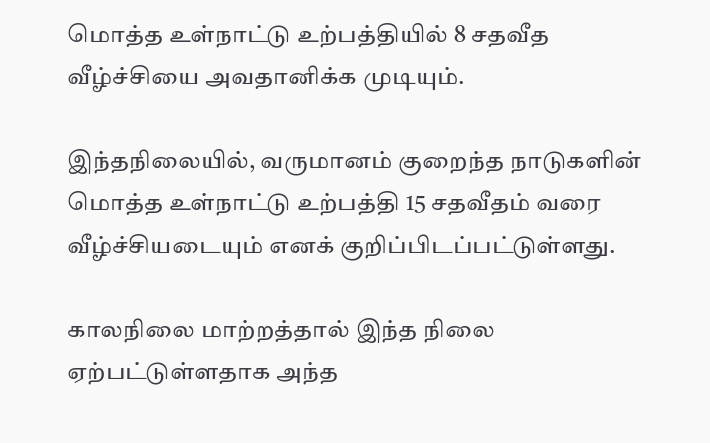மொத்த உள்நாட்டு உற்பத்தியில் 8 சதவீத வீழ்ச்சியை அவதானிக்க முடியும்.

இந்தநிலையில், வருமானம் குறைந்த நாடுகளின் மொத்த உள்நாட்டு உற்பத்தி 15 சதவீதம் வரை வீழ்ச்சியடையும் எனக் குறிப்பிடப்பட்டுள்ளது.

காலநிலை மாற்றத்தால் இந்த நிலை ஏற்பட்டுள்ளதாக அந்த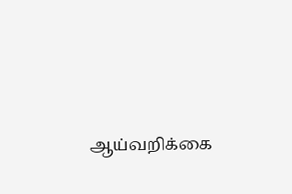ஆய்வறிக்கை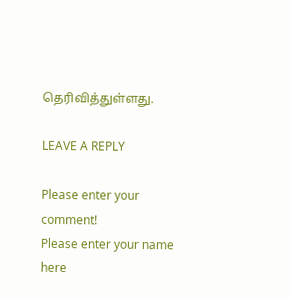தெரிவித்துள்ளது.

LEAVE A REPLY

Please enter your comment!
Please enter your name here